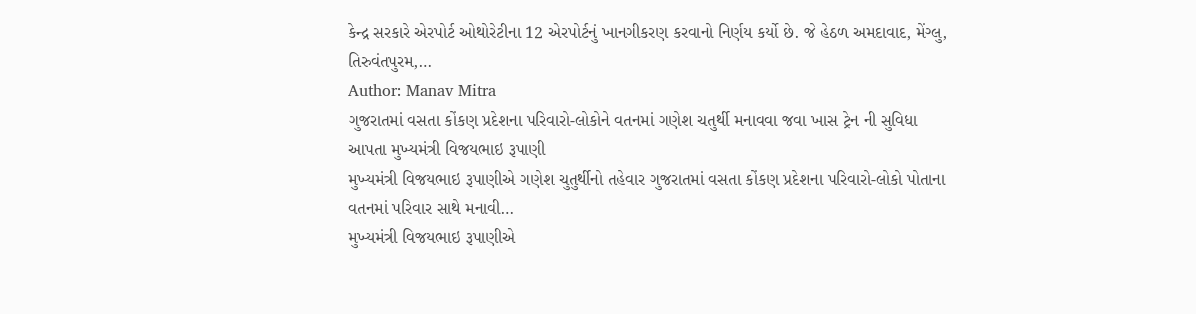કેન્દ્ર સરકારે એરપોર્ટ ઓથોરેટીના 12 એરપોર્ટનું ખાનગીકરણ કરવાનો નિર્ણય કર્યો છે. જે હેઠળ અમદાવાદ, મેંગ્લુ, તિરુવંતપુરમ,…
Author: Manav Mitra
ગુજરાતમાં વસતા કોંકણ પ્રદેશના પરિવારો-લોકોને વતનમાં ગણેશ ચતુર્થી મનાવવા જવા ખાસ ટ્રેન ની સુવિધા આપતા મુખ્યમંત્રી વિજયભાઇ રૂપાણી
મુખ્યમંત્રી વિજયભાઇ રૂપાણીએ ગણેશ ચુતુર્થીનો તહેવાર ગુજરાતમાં વસતા કોંકણ પ્રદેશના પરિવારો-લોકો પોતાના વતનમાં પરિવાર સાથે મનાવી…
મુખ્યમંત્રી વિજયભાઇ રૂપાણીએ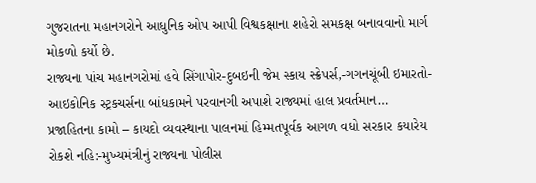ગુજરાતના મહાનગરોને આધુનિક ઓપ આપી વિશ્વકક્ષાના શહેરો સમકક્ષ બનાવવાનો માર્ગ મોકળો કર્યો છે.
રાજ્યના પાંચ મહાનગરોમાં હવે સિંગાપોર-દુબઇની જેમ સ્કાય સ્ક્રેપર્સ,-ગગનચૂંબી ઇમારતો-આઇકોનિક સ્ટ્રકચર્સના બાંધકામને પરવાનગી અપાશે રાજ્યમાં હાલ પ્રવર્તમાન…
પ્રજાહિતના કામો – કાયદો વ્યવસ્થાના પાલનમાં હિમ્મતપૂર્વક આગળ વધો સરકાર કયારેય રોકશે નહિ:-મુખ્યમંત્રીનું રાજ્યના પોલીસ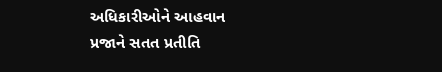અધિકારીઓને આહવાન
પ્રજાને સતત પ્રતીતિ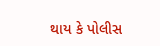થાય કે પોલીસ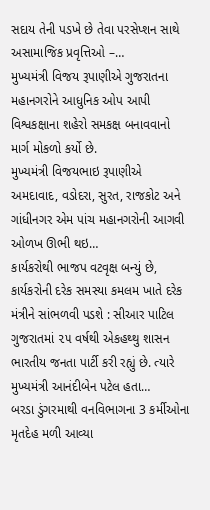સદાય તેની પડખે છે તેવા પરસેપ્શન સાથે અસામાજિક પ્રવૃત્તિઓ –…
મુખ્યમંત્રી વિજય રૂપાણીએ ગુજરાતના મહાનગરોને આધુનિક ઓપ આપી વિશ્વકક્ષાના શહેરો સમકક્ષ બનાવવાનો માર્ગ મોકળો કર્યો છે.
મુખ્યમંત્રી વિજયભાઇ રૂપાણીએ અમદાવાદ, વડોદરા, સુરત, રાજકોટ અને ગાંધીનગર એમ પાંચ મહાનગરોની આગવી ઓળખ ઊભી થઇ…
કાર્યકરોથી ભાજપ વટવૃક્ષ બન્યું છે, કાર્યકરોની દરેક સમસ્યા કમલમ ખાતે દરેક મંત્રીને સાંભળવી પડશે : સીઆર પાટિલ
ગુજરાતમાં ૨૫ વર્ષથી એકહથ્થુ શાસન ભારતીય જનતા પાર્ટી કરી રહ્યું છે. ત્યારે મુખ્યમંત્રી આનંદીબેન પટેલ હતા…
બરડા ડુંગરમાથી વનવિભાગના 3 કર્મીઓના મૃતદેહ મળી આવ્યા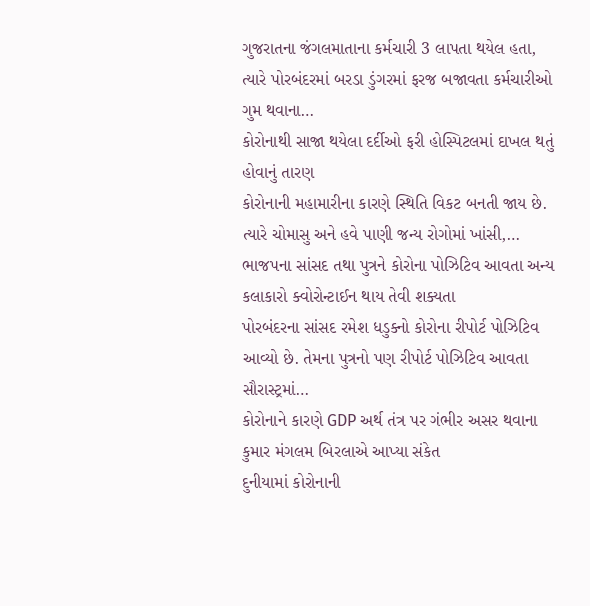ગુજરાતના જંગલમાતાના કર્મચારી 3 લાપતા થયેલ હતા, ત્યારે પોરબંદરમાં બરડા ડુંગરમાં ફરજ બજાવતા કર્મચારીઓ ગુમ થવાના…
કોરોનાથી સાજા થયેલા દર્દીઓ ફરી હોસ્પિટલમાં દાખલ થતું હોવાનું તારણ
કોરોનાની મહામારીના કારણે સ્થિતિ વિકટ બનતી જાય છે. ત્યારે ચોમાસુ અને હવે પાણી જન્ય રોગોમાં ખાંસી,…
ભાજપના સાંસદ તથા પુત્રને કોરોના પોઝિટિવ આવતા અન્ય કલાકારો ક્વોરોન્ટાઈન થાય તેવી શક્યતા
પોરબંદરના સાંસદ રમેશ ધડુક્નો કોરોના રીપોર્ટ પોઝિટિવ આવ્યો છે. તેમના પુત્રનો પણ રીપોર્ટ પોઝિટિવ આવતા સૌરાસ્ટ્રમાં…
કોરોનાને કારણે GDP અર્થ તંત્ર પર ગંભીર અસર થવાના કુમાર મંગલમ બિરલાએ આપ્યા સંકેત
દુનીયામાં કોરોનાની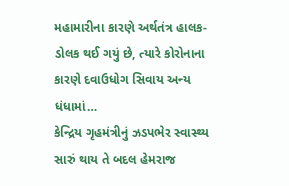મહામારીના કારણે અર્થતંત્ર હાલક-ડોલક થઈ ગયું છે, ત્યારે કોરોનાના કારણે દવાઉધોગ સિવાય અન્ય ધંધામાં…
કેન્દ્રિય ગૃહમંત્રીનું ઝડપભેર સ્વાસ્થ્ય સારું થાય તે બદલ હેમરાજ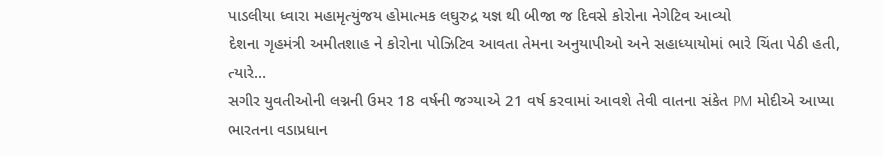પાડલીયા ધ્વારા મહામૃત્યુંજય હોમાત્મક લઘુરુદ્ર યજ્ઞ થી બીજા જ દિવસે કોરોના નેગેટિવ આવ્યો
દેશના ગૃહમંત્રી અમીતશાહ ને કોરોના પોઝિટિવ આવતા તેમના અનુયાપીઓ અને સહાધ્યાયોમાં ભારે ચિંતા પેઠી હતી, ત્યારે…
સગીર યુવતીઓની લગ્નની ઉમર 18 વર્ષની જગ્યાએ 21 વર્ષ કરવામાં આવશે તેવી વાતના સંકેત PM મોદીએ આપ્યા
ભારતના વડાપ્રધાન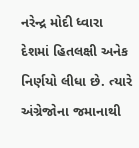નરેન્દ્ર મોદી ધ્વારા દેશમાં હિતલક્ષી અનેક નિર્ણયો લીધા છે. ત્યારે અંગ્રેજોના જમાનાથી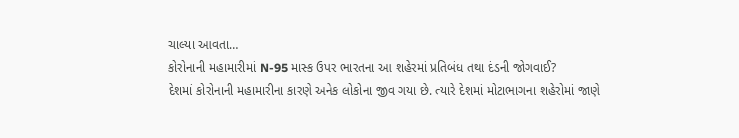ચાલ્યા આવતા…
કોરોનાની મહામારીમાં N-95 માસ્ક ઉપર ભારતના આ શહેરમાં પ્રતિબંધ તથા દંડની જોગવાઈ?
દેશમાં કોરોનાની મહામારીના કારણે અનેક લોકોના જીવ ગયા છે. ત્યારે દેશમાં મોટાભાગના શહેરોમાં જાણે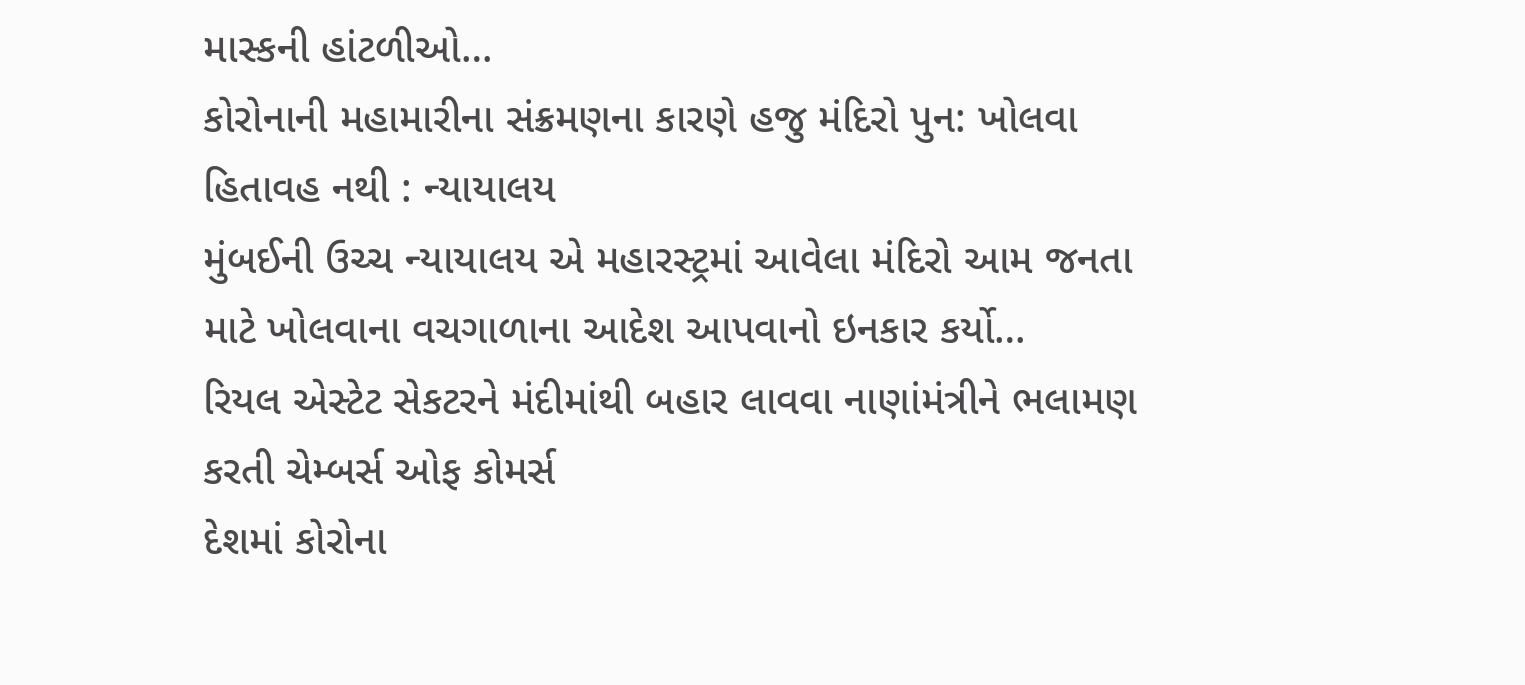માસ્કની હાંટળીઓ…
કોરોનાની મહામારીના સંક્રમણના કારણે હજુ મંદિરો પુન: ખોલવા હિતાવહ નથી : ન્યાયાલય
મુંબઈની ઉચ્ચ ન્યાયાલય એ મહારસ્ટ્રમાં આવેલા મંદિરો આમ જનતા માટે ખોલવાના વચગાળાના આદેશ આપવાનો ઇનકાર કર્યો…
રિયલ એસ્ટેટ સેકટરને મંદીમાંથી બહાર લાવવા નાણાંમંત્રીને ભલામણ કરતી ચેમ્બર્સ ઓફ કોમર્સ
દેશમાં કોરોના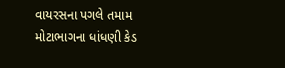વાયરસના પગલે તમામ મોટાભાગના ધાંધણી કેડ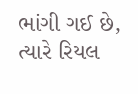ભાંગી ગઈ છે, ત્યારે રિયલ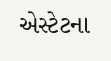એસ્ટેટના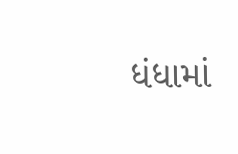ધંધામાં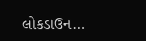લોકડાઉન…